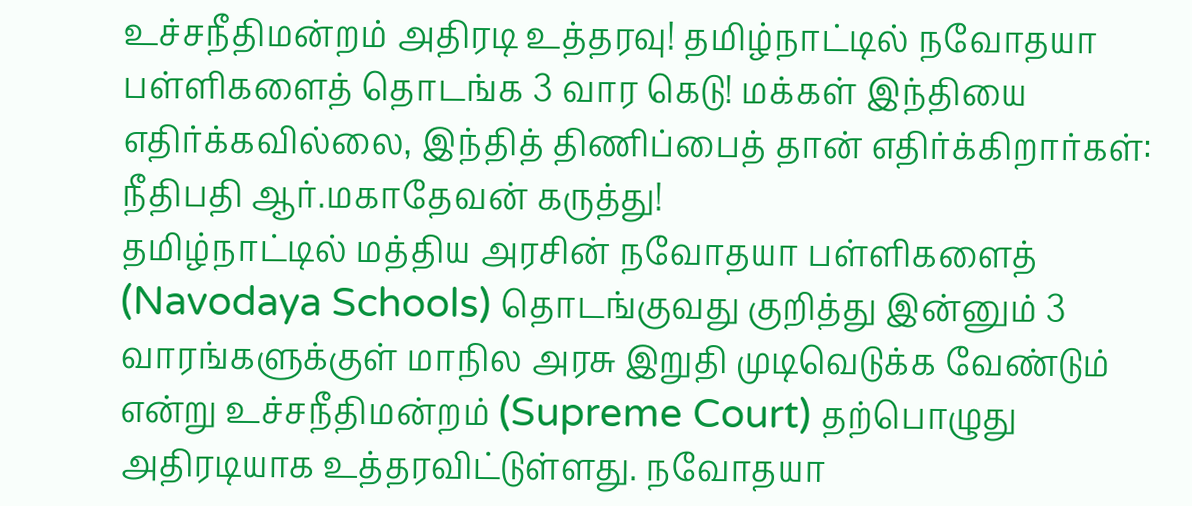உச்சநீதிமன்றம் அதிரடி உத்தரவு! தமிழ்நாட்டில் நவோதயா பள்ளிகளைத் தொடங்க 3 வார கெடு! மக்கள் இந்தியை எதிர்க்கவில்லை, இந்தித் திணிப்பைத் தான் எதிர்க்கிறார்கள்: நீதிபதி ஆர்.மகாதேவன் கருத்து!
தமிழ்நாட்டில் மத்திய அரசின் நவோதயா பள்ளிகளைத் (Navodaya Schools) தொடங்குவது குறித்து இன்னும் 3 வாரங்களுக்குள் மாநில அரசு இறுதி முடிவெடுக்க வேண்டும் என்று உச்சநீதிமன்றம் (Supreme Court) தற்பொழுது அதிரடியாக உத்தரவிட்டுள்ளது. நவோதயா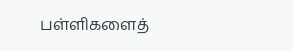பள்ளிகளைத்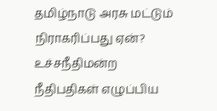தமிழ்நாடு அரசு மட்டும் நிராகரிப்பது ஏன்? உச்சநீதிமன்ற நீதிபதிகள் எழுப்பிய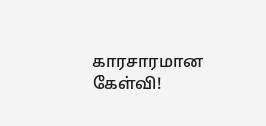காரசாரமான கேள்வி!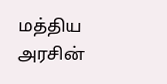மத்திய அரசின்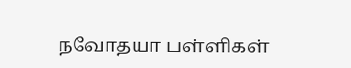நவோதயா பள்ளிகள்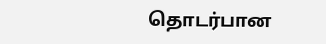தொடர்பான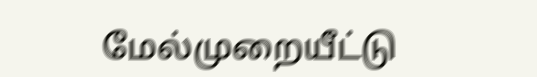மேல்முறையீட்டு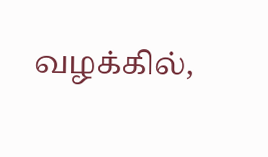வழக்கில்,